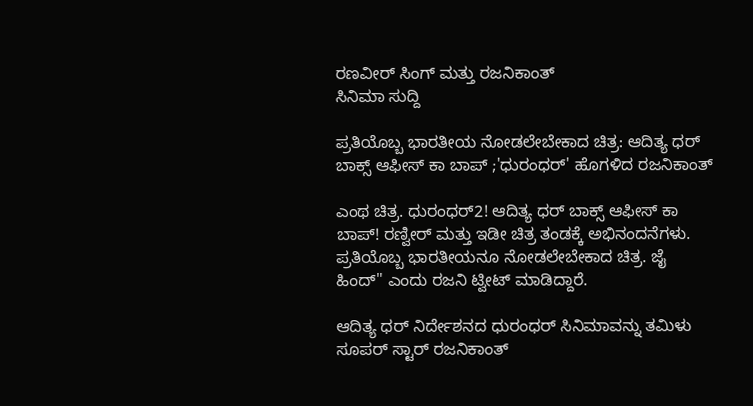ರಣವೀರ್ ಸಿಂಗ್ ಮತ್ತು ರಜನಿಕಾಂತ್
ಸಿನಿಮಾ ಸುದ್ದಿ

ಪ್ರತಿಯೊಬ್ಬ ಭಾರತೀಯ ನೋಡಲೇಬೇಕಾದ ಚಿತ್ರ: ಆದಿತ್ಯ ಧರ್ ಬಾಕ್ಸ್ ಆಫೀಸ್ ಕಾ ಬಾಪ್ ;'ಧುರಂಧರ್' ಹೊಗಳಿದ ರಜನಿಕಾಂತ್

ಎಂಥ ಚಿತ್ರ. ಧುರಂಧರ್2! ಆದಿತ್ಯ ಧರ್ ಬಾಕ್ಸ್ ಆಫೀಸ್ ಕಾ ಬಾಪ್! ರಣ್ವೀರ್ ಮತ್ತು ಇಡೀ ಚಿತ್ರ ತಂಡಕ್ಕೆ ಅಭಿನಂದನೆಗಳು. ಪ್ರತಿಯೊಬ್ಬ ಭಾರತೀಯನೂ ನೋಡಲೇಬೇಕಾದ ಚಿತ್ರ. ಜೈ ಹಿಂದ್" ಎಂದು ರಜನಿ ಟ್ವೀಟ್ ಮಾಡಿದ್ದಾರೆ.

ಆದಿತ್ಯ ಧರ್ ನಿರ್ದೇಶನದ ಧುರಂಧರ್ ಸಿನಿಮಾವನ್ನು ತಮಿಳು ಸೂಪರ್ ಸ್ಟಾರ್ ರಜನಿಕಾಂತ್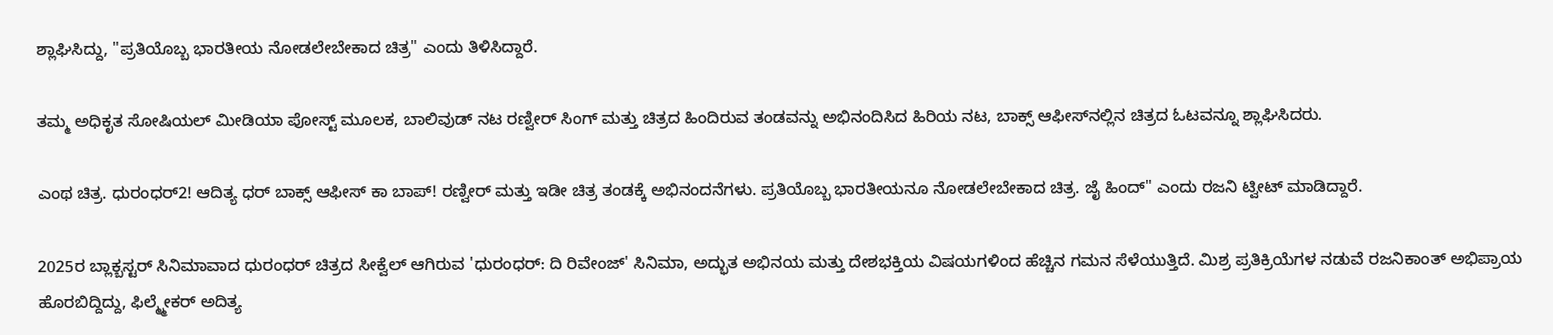ಶ್ಲಾಘಿಸಿದ್ದು, "ಪ್ರತಿಯೊಬ್ಬ ಭಾರತೀಯ ನೋಡಲೇಬೇಕಾದ ಚಿತ್ರ" ಎಂದು ತಿಳಿಸಿದ್ದಾರೆ.

ತಮ್ಮ ಅಧಿಕೃತ ಸೋಷಿಯಲ್ ಮೀಡಿಯಾ ಪೋಸ್ಟ್ ಮೂಲಕ, ಬಾಲಿವುಡ್ ನಟ ರಣ್ವೀರ್ ಸಿಂಗ್ ಮತ್ತು ಚಿತ್ರದ ಹಿಂದಿರುವ ತಂಡವನ್ನು ಅಭಿನಂದಿಸಿದ ಹಿರಿಯ ನಟ, ಬಾಕ್ಸ್ ಆಫೀಸ್‌ನಲ್ಲಿನ ಚಿತ್ರದ ಓಟವನ್ನೂ ಶ್ಲಾಘಿಸಿದರು.

ಎಂಥ ಚಿತ್ರ. ಧುರಂಧರ್2! ಆದಿತ್ಯ ಧರ್ ಬಾಕ್ಸ್ ಆಫೀಸ್ ಕಾ ಬಾಪ್! ರಣ್ವೀರ್ ಮತ್ತು ಇಡೀ ಚಿತ್ರ ತಂಡಕ್ಕೆ ಅಭಿನಂದನೆಗಳು. ಪ್ರತಿಯೊಬ್ಬ ಭಾರತೀಯನೂ ನೋಡಲೇಬೇಕಾದ ಚಿತ್ರ. ಜೈ ಹಿಂದ್" ಎಂದು ರಜನಿ ಟ್ವೀಟ್ ಮಾಡಿದ್ದಾರೆ.

2025ರ ಬ್ಲಾಕ್ಬಸ್ಟರ್ ಸಿನಿಮಾವಾದ ಧುರಂಧರ್ ಚಿತ್ರದ ಸೀಕ್ವೆಲ್ ಆಗಿರುವ 'ಧುರಂಧರ್: ದಿ ರಿವೇಂಜ್' ಸಿನಿಮಾ, ಅದ್ಭುತ ಅಭಿನಯ ಮತ್ತು ದೇಶಭಕ್ತಿಯ ವಿಷಯಗಳಿಂದ ಹೆಚ್ಚಿನ ಗಮನ ಸೆಳೆಯುತ್ತಿದೆ. ಮಿಶ್ರ ಪ್ರತಿಕ್ರಿಯೆಗಳ ನಡುವೆ ರಜನಿಕಾಂತ್ ಅಭಿಪ್ರಾಯ ಹೊರಬಿದ್ದಿದ್ದು, ಫಿಲ್ಮ್ಮೇಕರ್ ಅದಿತ್ಯ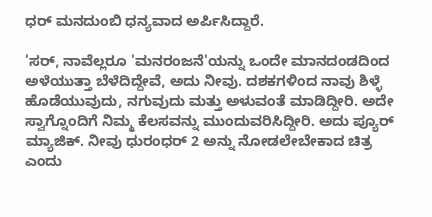ಧರ್ ಮನದುಂಬಿ ಧನ್ಯವಾದ ಅರ್ಪಿಸಿದ್ದಾರೆ.

'ಸರ್, ನಾವೆಲ್ಲರೂ 'ಮನರಂಜನೆ'ಯನ್ನು ಒಂದೇ ಮಾನದಂಡದಿಂದ ಅಳೆಯುತ್ತಾ ಬೆಳೆದಿದ್ದೇವೆ, ಅದು ನೀವು. ದಶಕಗಳಿಂದ ನಾವು ಶಿಳ್ಳೆ ಹೊಡೆಯುವುದು, ನಗುವುದು ಮತ್ತು ಅಳುವಂತೆ ಮಾಡಿದ್ದೀರಿ. ಅದೇ ಸ್ವಾಗ್ನೊಂದಿಗೆ ನಿಮ್ಮ ಕೆಲಸವನ್ನು ಮುಂದುವರಿಸಿದ್ದೀರಿ. ಅದು ಪ್ಯೂರ್ ಮ್ಯಾಜಿಕ್. ನೀವು ಧುರಂಧರ್ 2 ಅನ್ನು ನೋಡಲೇಬೇಕಾದ ಚಿತ್ರ ಎಂದು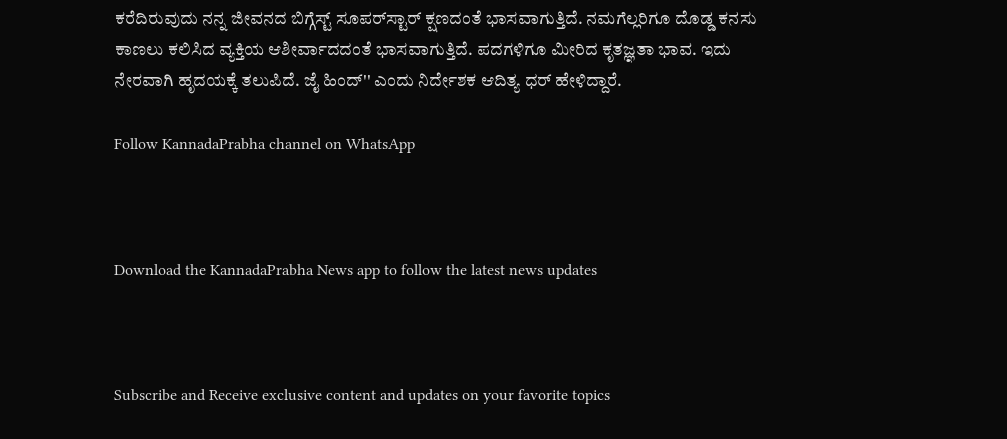ಕರೆದಿರುವುದು ನನ್ನ ಜೀವನದ ಬಿಗ್ಗೆಸ್ಟ್ ಸೂಪರ್‌ಸ್ಟಾರ್ ಕ್ಷಣದಂತೆ ಭಾಸವಾಗುತ್ತಿದೆ. ನಮಗೆಲ್ಲರಿಗೂ ದೊಡ್ಡ ಕನಸು ಕಾಣಲು ಕಲಿಸಿದ ವ್ಯಕ್ತಿಯ ಆಶೀರ್ವಾದದಂತೆ ಭಾಸವಾಗುತ್ತಿದೆ. ಪದಗಳಿಗೂ ಮೀರಿದ ಕೃತಜ್ಞತಾ ಭಾವ. ಇದು ನೇರವಾಗಿ ಹೃದಯಕ್ಕೆ ತಲುಪಿದೆ. ಜೈ ಹಿಂದ್'' ಎಂದು ನಿರ್ದೇಶಕ ಆದಿತ್ಯ ಧರ್ ಹೇಳಿದ್ದಾರೆ.

Follow KannadaPrabha channel on WhatsApp



Download the KannadaPrabha News app to follow the latest news updates



Subscribe and Receive exclusive content and updates on your favorite topics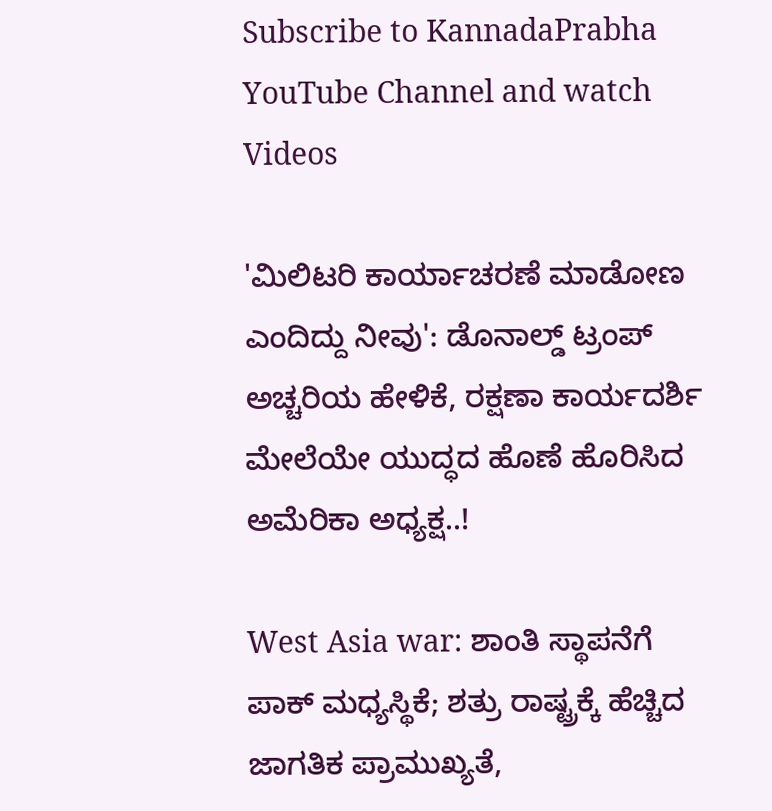Subscribe to KannadaPrabha YouTube Channel and watch Videos

'ಮಿಲಿಟರಿ ಕಾರ್ಯಾಚರಣೆ ಮಾಡೋಣ ಎಂದಿದ್ದು ನೀವು': ಡೊನಾಲ್ಡ್ ಟ್ರಂಪ್ ಅಚ್ಚರಿಯ ಹೇಳಿಕೆ, ರಕ್ಷಣಾ ಕಾರ್ಯದರ್ಶಿ ಮೇಲೆಯೇ ಯುದ್ಧದ ಹೊಣೆ ಹೊರಿಸಿದ ಅಮೆರಿಕಾ ಅಧ್ಯಕ್ಷ..!

West Asia war: ಶಾಂತಿ ಸ್ಥಾಪನೆಗೆ ಪಾಕ್ ಮಧ್ಯಸ್ಥಿಕೆ; ಶತ್ರು ರಾಷ್ಟ್ರಕ್ಕೆ ಹೆಚ್ಚಿದ ಜಾಗತಿಕ ಪ್ರಾಮುಖ್ಯತೆ,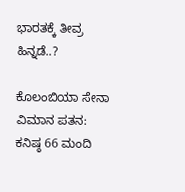ಭಾರತಕ್ಕೆ ತೀವ್ರ ಹಿನ್ನಡೆ..?

ಕೊಲಂಬಿಯಾ ಸೇನಾ ವಿಮಾನ ಪತನ: ಕನಿಷ್ಠ 66 ಮಂದಿ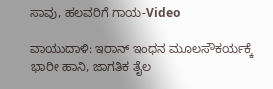ಸಾವು, ಹಲವರಿಗೆ ಗಾಯ-Video

ವಾಯುದಾಳಿ: ಇರಾನ್ ಇಂಧನ ಮೂಲಸೌಕರ್ಯಕ್ಕೆ ಭಾರೀ ಹಾನಿ, ಜಾಗತಿಕ ತೈಲ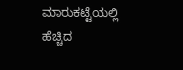ಮಾರುಕಟ್ಟೆಯಲ್ಲಿ ಹೆಚ್ಚಿದ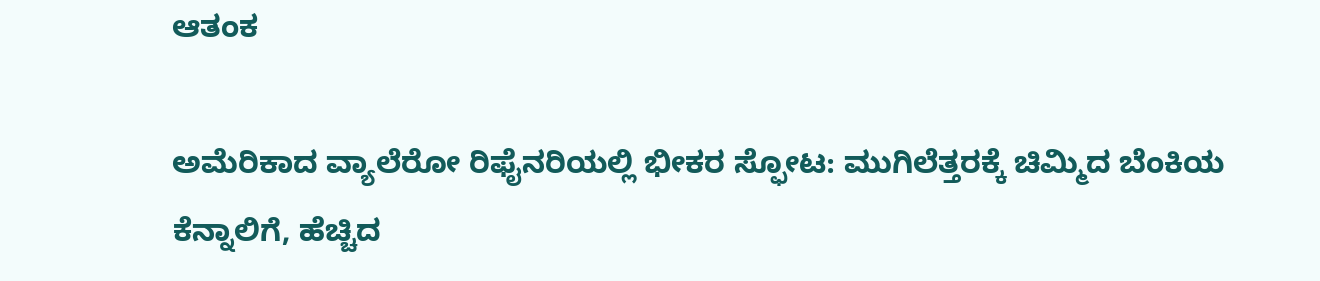ಆತಂಕ

ಅಮೆರಿಕಾದ ವ್ಯಾಲೆರೋ ರಿಫೈನರಿಯಲ್ಲಿ ಭೀಕರ ಸ್ಫೋಟ: ಮುಗಿಲೆತ್ತರಕ್ಕೆ ಚಿಮ್ಮಿದ ಬೆಂಕಿಯ ಕೆನ್ನಾಲಿಗೆ, ಹೆಚ್ಚಿದ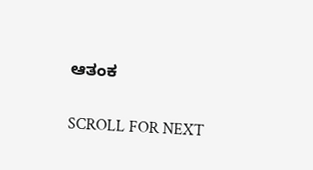ಆತಂಕ

SCROLL FOR NEXT